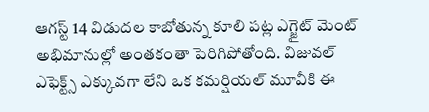ఆగస్ట్ 14 విడుదల కాబోతున్న కూలి పట్ల ఎగ్జైట్ మెంట్ అభిమానుల్లో అంతకంతా పెరిగిపోతోంది. విజువల్ ఎఫెక్ట్స్ ఎక్కువగా లేని ఒక కమర్షియల్ మూవీకి ఈ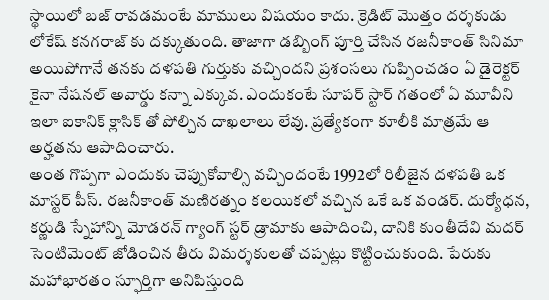స్థాయిలో బజ్ రావడమంటే మాములు విషయం కాదు. క్రెడిట్ మొత్తం దర్శకుడు లోకేష్ కనగరాజ్ కు దక్కుతుంది. తాజాగా డబ్బింగ్ పూర్తి చేసిన రజనీకాంత్ సినిమా అయిపోగానే తనకు దళపతి గుర్తుకు వచ్చిందని ప్రశంసలు గుప్పించడం ఏ డైరెక్టర్ కైనా నేషనల్ అవార్డు కన్నా ఎక్కువ. ఎందుకంటే సూపర్ స్టార్ గతంలో ఏ మూవీని ఇలా ఐకానిక్ క్లాసిక్ తో పోల్చిన దాఖలాలు లేవు. ప్రత్యేకంగా కూలీకి మాత్రమే ఆ అర్హతను ఆపాదించారు.
అంత గొప్పగా ఎందుకు చెప్పుకోవాల్సి వచ్చిందంటే 1992లో రిలీజైన దళపతి ఒక మాస్టర్ పీస్. రజనీకాంత్ మణిరత్నం కలయికలో వచ్చిన ఒకే ఒక వండర్. దుర్యోధన, కర్ణుడి స్నేహాన్ని మోడరన్ గ్యాంగ్ స్టర్ డ్రామాకు ఆపాదించి, దానికి కుంతీదేవి మదర్ సెంటిమెంట్ జోడించిన తీరు విమర్శకులతో చప్పట్లు కొట్టించుకుంది. పేరుకు మహాభారతం స్ఫూర్తిగా అనిపిస్తుంది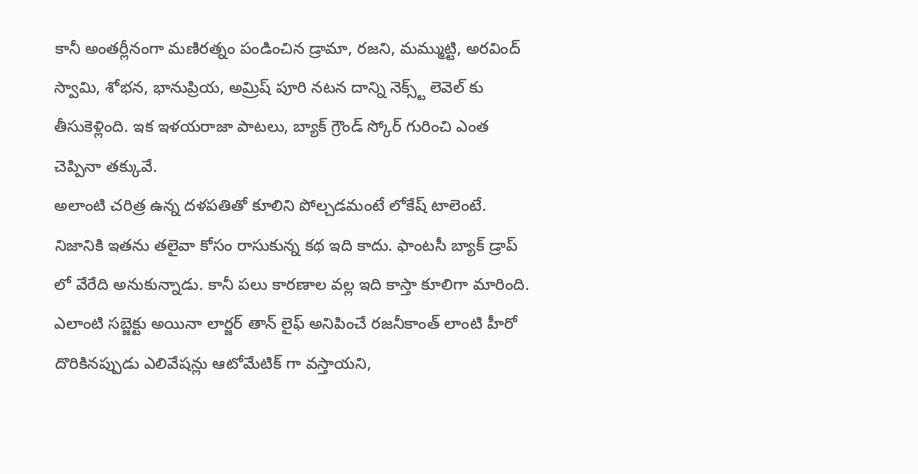కానీ అంతర్లీనంగా మణిరత్నం పండించిన డ్రామా, రజని, మమ్ముట్టి, అరవింద్ స్వామి, శోభన, భానుప్రియ, అమ్రిష్ పూరి నటన దాన్ని నెక్స్ట్ లెవెల్ కు తీసుకెళ్లింది. ఇక ఇళయరాజా పాటలు, బ్యాక్ గ్రౌండ్ స్కోర్ గురించి ఎంత చెప్పినా తక్కువే.
అలాంటి చరిత్ర ఉన్న దళపతితో కూలిని పోల్చడమంటే లోకేష్ టాలెంటే. నిజానికి ఇతను తలైవా కోసం రాసుకున్న కథ ఇది కాదు. ఫాంటసీ బ్యాక్ డ్రాప్ లో వేరేది అనుకున్నాడు. కానీ పలు కారణాల వల్ల ఇది కాస్తా కూలిగా మారింది. ఎలాంటి సబ్జెక్టు అయినా లార్జర్ తాన్ లైఫ్ అనిపించే రజనీకాంత్ లాంటి హీరో దొరికినప్పుడు ఎలివేషన్లు ఆటోమేటిక్ గా వస్తాయని,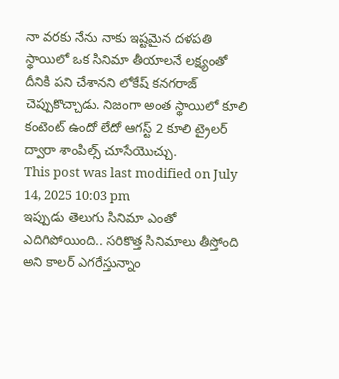నా వరకు నేను నాకు ఇష్టమైన దళపతి స్థాయిలో ఒక సినిమా తీయాలనే లక్ష్యంతో దీనికి పని చేశానని లోకేష్ కనగరాజ్ చెప్పుకొచ్చాడు. నిజంగా అంత స్థాయిలో కూలి కంటెంట్ ఉందో లేదో ఆగస్ట్ 2 కూలి ట్రైలర్ ద్వారా శాంపిల్స్ చూసేయొచ్చు.
This post was last modified on July 14, 2025 10:03 pm
ఇప్పుడు తెలుగు సినిమా ఎంతో ఎదిగిపోయింది.. సరికొత్త సినిమాలు తీస్తోంది అని కాలర్ ఎగరేస్తున్నాం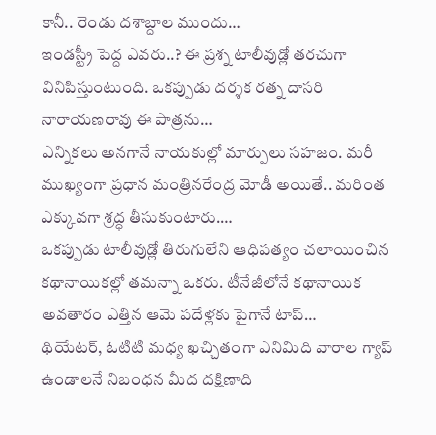కానీ.. రెండు దశాబ్దాల ముందు…
ఇండస్ట్రీ పెద్ద ఎవరు..? ఈ ప్రశ్న టాలీవుడ్లో తరచుగా వినిపిస్తుంటుంది. ఒకప్పుడు దర్శక రత్న దాసరి నారాయణరావు ఈ పాత్రను…
ఎన్నికలు అనగానే నాయకుల్లో మార్పులు సహజం. మరీ ముఖ్యంగా ప్రధాన మంత్రినరేంద్ర మోడీ అయితే.. మరింత ఎక్కువగా శ్రద్ధ తీసుకుంటారు.…
ఒకప్పుడు టాలీవుడ్లో తిరుగులేని ఆధిపత్యం చలాయించిన కథానాయికల్లో తమన్నా ఒకరు. టీనేజీలోనే కథానాయిక అవతారం ఎత్తిన ఆమె పదేళ్లకు పైగానే టాప్…
థియేటర్, ఓటిటి మధ్య ఖచ్చితంగా ఎనిమిది వారాల గ్యాప్ ఉండాలనే నిబంధన మీద దక్షిణాది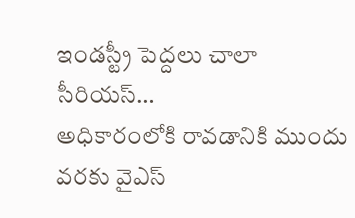ఇండస్ట్రీ పెద్దలు చాలా సీరియస్…
అధికారంలోకి రావడానికి ముందు వరకు వైఎస్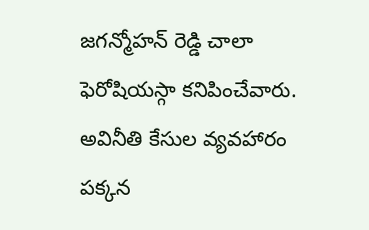జగన్మోహన్ రెడ్డి చాలా ఫెరోషియస్గా కనిపించేవారు. అవినీతి కేసుల వ్యవహారం పక్కన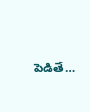పెడితే…